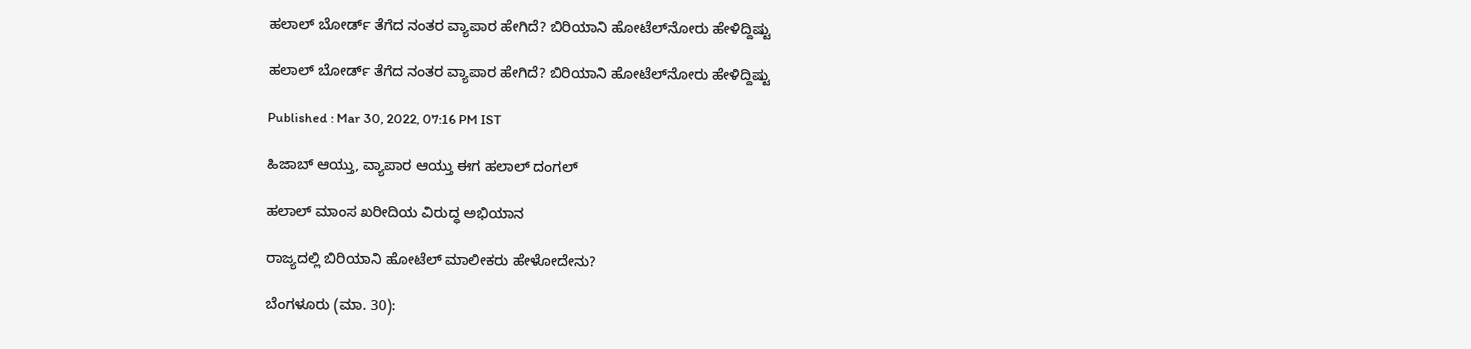ಹಲಾಲ್‌ ಬೋರ್ಡ್‌ ತೆಗೆದ ನಂತರ ವ್ಯಾಪಾರ ಹೇಗಿದೆ? ಬಿರಿಯಾನಿ ಹೋಟೆಲ್‌ನೋರು ಹೇಳಿದ್ದಿಷ್ಟು

ಹಲಾಲ್‌ ಬೋರ್ಡ್‌ ತೆಗೆದ ನಂತರ ವ್ಯಾಪಾರ ಹೇಗಿದೆ? ಬಿರಿಯಾನಿ ಹೋಟೆಲ್‌ನೋರು ಹೇಳಿದ್ದಿಷ್ಟು

Published : Mar 30, 2022, 07:16 PM IST

ಹಿಜಾಬ್ ಆಯ್ತು, ವ್ಯಾಪಾರ ಆಯ್ತು ಈಗ ಹಲಾಲ್ ದಂಗಲ್

ಹಲಾಲ್ ಮಾಂಸ ಖರೀದಿಯ ವಿರುದ್ಧ ಅಭಿಯಾನ

ರಾಜ್ಯದಲ್ಲಿ ಬಿರಿಯಾನಿ ಹೋಟೆಲ್ ಮಾಲೀಕರು ಹೇಳೋದೇನು?

ಬೆಂಗಳೂರು (ಮಾ. 30):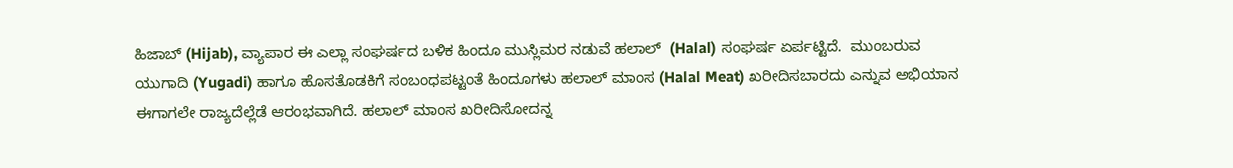ಹಿಜಾಬ್ (Hijab), ವ್ಯಾಪಾರ ಈ ಎಲ್ಲಾ ಸಂಘರ್ಷದ ಬಳಿಕ ಹಿಂದೂ ಮುಸ್ಲಿಮರ ನಡುವೆ ಹಲಾಲ್  (Halal) ಸಂಘರ್ಷ ಏರ್ಪಟ್ಟಿದೆ.  ಮುಂಬರುವ ಯುಗಾದಿ (Yugadi) ಹಾಗೂ ಹೊಸತೊಡಕಿಗೆ ಸಂಬಂಧಪಟ್ಟಂತೆ ಹಿಂದೂಗಳು ಹಲಾಲ್ ಮಾಂಸ (Halal Meat) ಖರೀದಿಸಬಾರದು ಎನ್ನುವ ಅಭಿಯಾನ ಈಗಾಗಲೇ ರಾಜ್ಯದೆಲ್ಲೆಡೆ ಆರಂಭವಾಗಿದೆ. ಹಲಾಲ್ ಮಾಂಸ ಖರೀದಿಸೋದನ್ನ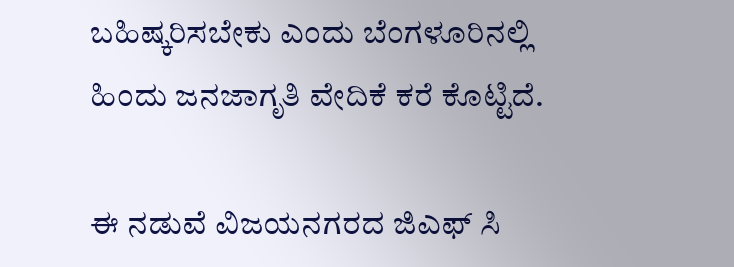ಬಹಿಷ್ಕರಿಸಬೇಕು ಎಂದು ಬೆಂಗಳೂರಿನಲ್ಲಿ ಹಿಂದು ಜನಜಾಗೃತಿ ವೇದಿಕೆ ಕರೆ ಕೊಟ್ಟಿದೆ.

ಈ ನಡುವೆ ವಿಜಯನಗರದ ಜಿಎಫ್ ಸಿ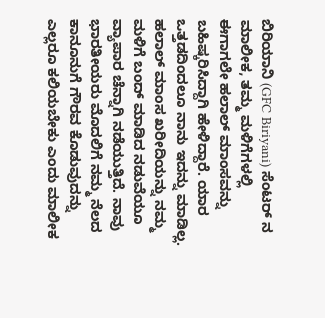ಬಿರಿಯಾನಿ (GFC Biriyani) ಸೆಂಟರ್ ನ ಮಾಲೀಕ, ತಮ್ಮ ಮಳಿಗೆಗಳಲ್ಲಿ ಈಗಾಗಲೇ ಹಲಾಲ್ ಮಾಂಸವನ್ನು ಬಹಿಷ್ಕರಿಸಿದ್ದಾಗಿ ಹೇಳಿದ್ದಾರೆ. ಯಾರ ಒತ್ತಡದಿಂದಲೂ ನಾನು ಇದನ್ನು ಮಾಡಿಲ್ಲ. ಹಲಾಲ್ ಮಾಂಸ ಖರೀದಿಯನ್ನು ನಮ್ಮ ಮಳಿಗೆ ಬಂದ್ ಮಾಡಿದ ನಡುವೆಯೂ ವ್ಯಾಪಾರ ಚೆನ್ನಾಗಿ ನಡೆಯುತ್ತಿದೆ. ನಾವು ಭಾರತೀಯರು ಮೊದಲಿಗೆ ನಮ್ಮ ನೆಲದ ಕಾನೂನುಗೆ ಗೌರವ ಕೊಡುವುದನ್ನು ಎಲ್ಲರೂ ಕಲಿಯಬೇಕು ಎಂದು ಮಾಲೀಕ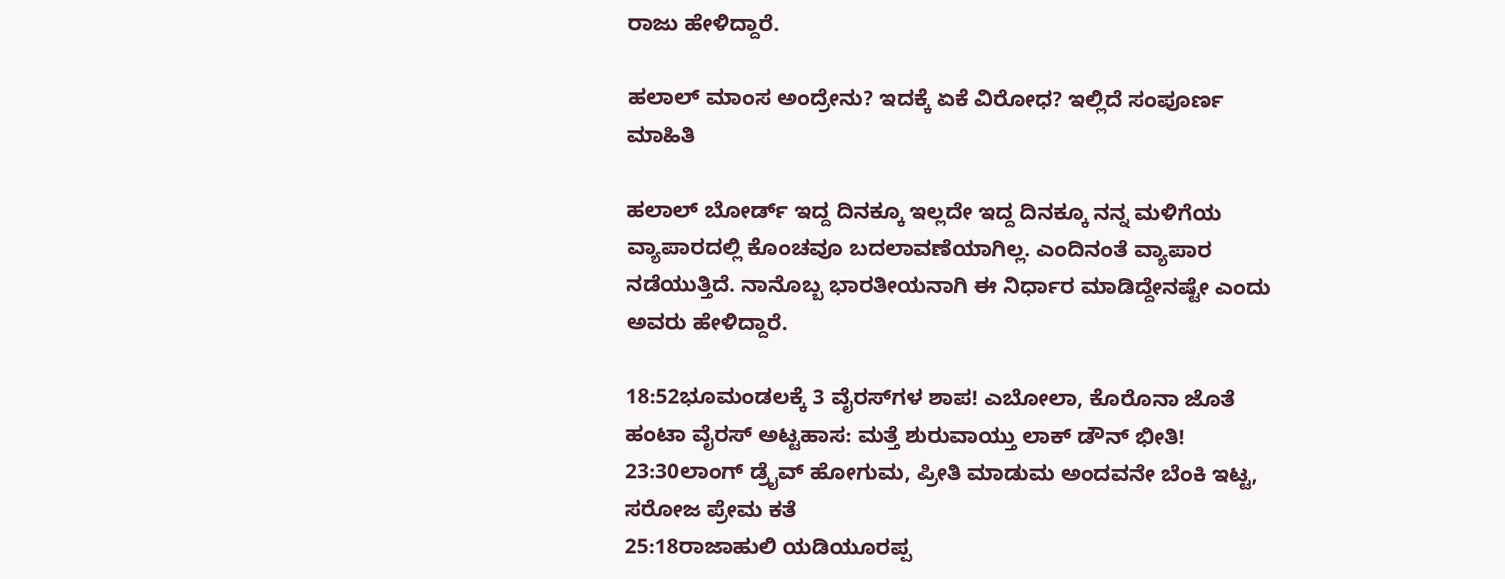ರಾಜು ಹೇಳಿದ್ದಾರೆ.

ಹಲಾಲ್ ಮಾಂಸ ಅಂದ್ರೇನು? ಇದಕ್ಕೆ ಏಕೆ ವಿರೋಧ? ಇಲ್ಲಿದೆ ಸಂಪೂರ್ಣ ಮಾಹಿತಿ

ಹಲಾಲ್ ಬೋರ್ಡ್ ಇದ್ದ ದಿನಕ್ಕೂ ಇಲ್ಲದೇ ಇದ್ದ ದಿನಕ್ಕೂ ನನ್ನ ಮಳಿಗೆಯ ವ್ಯಾಪಾರದಲ್ಲಿ ಕೊಂಚವೂ ಬದಲಾವಣೆಯಾಗಿಲ್ಲ. ಎಂದಿನಂತೆ ವ್ಯಾಪಾರ ನಡೆಯುತ್ತಿದೆ. ನಾನೊಬ್ಬ ಭಾರತೀಯನಾಗಿ ಈ ನಿರ್ಧಾರ ಮಾಡಿದ್ದೇನಷ್ಟೇ ಎಂದು ಅವರು ಹೇಳಿದ್ದಾರೆ.

18:52ಭೂಮಂಡಲಕ್ಕೆ 3 ವೈರಸ್‌ಗಳ ಶಾಪ! ಎಬೋಲಾ, ಕೊರೊನಾ ಜೊತೆ ಹಂಟಾ ವೈರಸ್ ಅಟ್ಟಹಾಸ: ಮತ್ತೆ ಶುರುವಾಯ್ತು ಲಾಕ್ ಡೌನ್ ಭೀತಿ!
23:30ಲಾಂಗ್ ಡ್ರೈವ್ ಹೋಗುಮ, ಪ್ರೀತಿ ಮಾಡುಮ ಅಂದವನೇ ಬೆಂಕಿ ಇಟ್ಟ, ಸರೋಜ ಪ್ರೇಮ ಕತೆ
25:18ರಾಜಾಹುಲಿ ಯಡಿಯೂರಪ್ಪ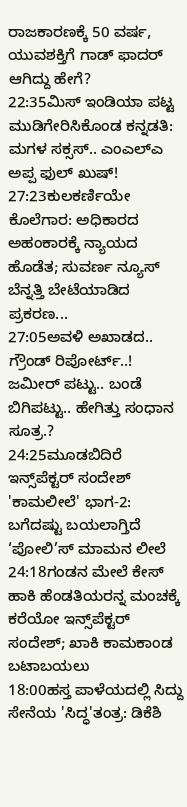ರಾಜಕಾರಣಕ್ಕೆ 50 ವರ್ಷ, ಯುವಶಕ್ತಿಗೆ ಗಾಡ್ ಫಾದರ್ ಆಗಿದ್ದು ಹೇಗೆ?
22:35ಮಿಸ್ ಇಂಡಿಯಾ ಪಟ್ಟ ಮುಡಿಗೇರಿಸಿಕೊಂಡ ಕನ್ನಡತಿ: ಮಗಳ ಸಕ್ಸಸ್.. ಎಂಎಲ್ಎ ಅಪ್ಪ ಫುಲ್ ಖುಷ್!
27:23ಕುಲಕರ್ಣಿಯೇ ಕೊಲೆಗಾರ: ಅಧಿಕಾರದ ಅಹಂಕಾರಕ್ಕೆ ನ್ಯಾಯದ ಹೊಡೆತ; ಸುವರ್ಣ ನ್ಯೂಸ್ ಬೆನ್ನತ್ತಿ ಬೇಟೆಯಾಡಿದ ಪ್ರಕರಣ...
27:05ಅವಳಿ ಅಖಾಡದ.. ಗ್ರೌಂಡ್ ರಿಪೋರ್ಟ್..! ಜಮೀರ್ ಪಟ್ಟು.. ಬಂಡೆ ಬಿಗಿಪಟ್ಟು.. ಹೇಗಿತ್ತು ಸಂಧಾನ ಸೂತ್ರ.?
24:25ಮೂಡಬಿದಿರೆ ಇನ್ಸ್‌ಪೆಕ್ಟರ್ ಸಂದೇಶ್ 'ಕಾಮಲೀಲೆ' ಭಾಗ-2: ಬಗೆದಷ್ಟು ಬಯಲಾಗ್ತಿದೆ ‘ಪೋಲಿ’ಸ್ ಮಾಮನ ಲೀಲೆ
24:18ಗಂಡನ ಮೇಲೆ ಕೇಸ್ ಹಾಕಿ ಹೆಂಡತಿಯರನ್ನ ಮಂಚಕ್ಕೆ ಕರೆಯೋ ಇನ್ಸ್‌ಪೆಕ್ಟರ್ ಸಂದೇಶ್; ಖಾಕಿ ಕಾಮಕಾಂಡ ಬಟಾಬಯಲು
18:00ಹಸ್ತ ಪಾಳೆಯದಲ್ಲಿ ಸಿದ್ದು ಸೇನೆಯ 'ಸಿದ್ಧ'ತಂತ್ರ: ಡಿಕೆಶಿ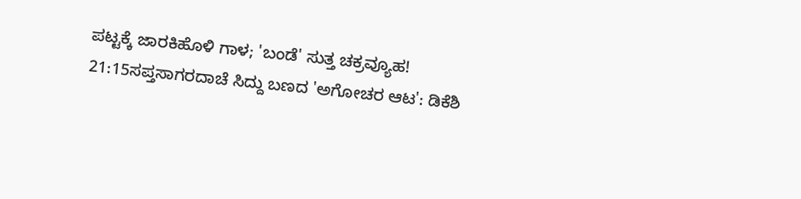ಪಟ್ಟಕ್ಕೆ ಜಾರಕಿಹೊಳಿ ಗಾಳ; 'ಬಂಡೆ' ಸುತ್ತ ಚಕ್ರವ್ಯೂಹ!
21:15ಸಪ್ತಸಾಗರದಾಚೆ ಸಿದ್ದು ಬಣದ 'ಅಗೋಚರ ಆಟ': ಡಿಕೆಶಿ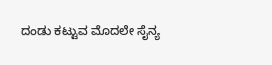ದಂಡು ಕಟ್ಟುವ ಮೊದಲೇ ಸೈನ್ಯ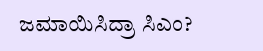ಜಮಾಯಿಸಿದ್ರಾ ಸಿಎಂ?